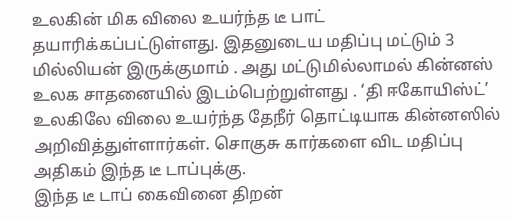உலகின் மிக விலை உயர்ந்த டீ பாட் தயாரிக்கப்பட்டுள்ளது. இதனுடைய மதிப்பு மட்டும் 3 மில்லியன் இருக்குமாம் . அது மட்டுமில்லாமல் கின்னஸ் உலக சாதனையில் இடம்பெற்றுள்ளது . ‘தி ஈகோயிஸ்ட்’ உலகிலே விலை உயர்ந்த தேநீர் தொட்டியாக கின்னஸில் அறிவித்துள்ளார்கள். சொகுசு கார்களை விட மதிப்பு அதிகம் இந்த டீ டாப்புக்கு.
இந்த டீ டாப் கைவினை திறன்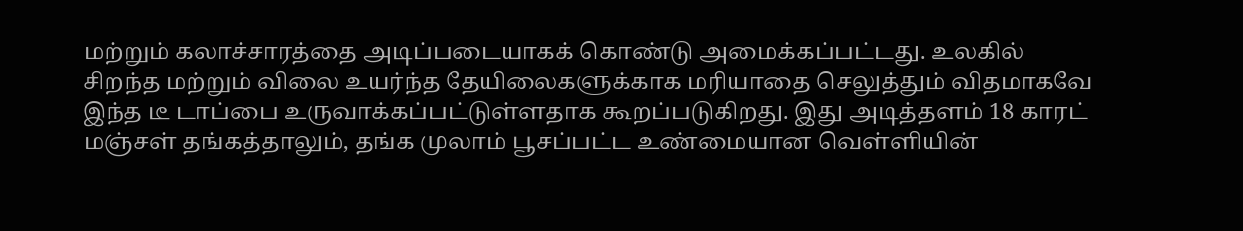மற்றும் கலாச்சாரத்தை அடிப்படையாகக் கொண்டு அமைக்கப்பட்டது. உலகில் சிறந்த மற்றும் விலை உயர்ந்த தேயிலைகளுக்காக மரியாதை செலுத்தும் விதமாகவே இந்த டீ டாப்பை உருவாக்கப்பட்டுள்ளதாக கூறப்படுகிறது. இது அடித்தளம் 18 காரட் மஞ்சள் தங்கத்தாலும், தங்க முலாம் பூசப்பட்ட உண்மையான வெள்ளியின்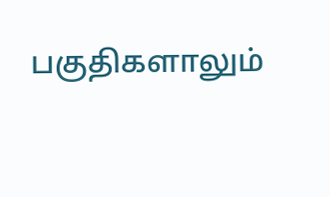பகுதிகளாலும்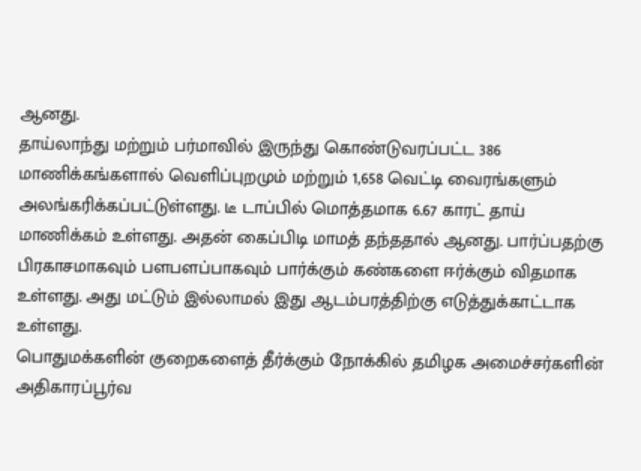ஆனது.
தாய்லாந்து மற்றும் பர்மாவில் இருந்து கொண்டுவரப்பட்ட 386 மாணிக்கங்களால் வெளிப்புறமும் மற்றும் 1,658 வெட்டி வைரங்களும் அலங்கரிக்கப்பட்டுள்ளது. டீ டாப்பில் மொத்தமாக 6.67 காரட் தாய் மாணிக்கம் உள்ளது. அதன் கைப்பிடி மாமத் தந்ததால் ஆனது. பார்ப்பதற்கு பிரகாசமாகவும் பளபளப்பாகவும் பார்க்கும் கண்களை ஈர்க்கும் விதமாக உள்ளது. அது மட்டும் இல்லாமல் இது ஆடம்பரத்திற்கு எடுத்துக்காட்டாக உள்ளது.
பொதுமக்களின் குறைகளைத் தீர்க்கும் நோக்கில் தமிழக அமைச்சர்களின் அதிகாரப்பூர்வ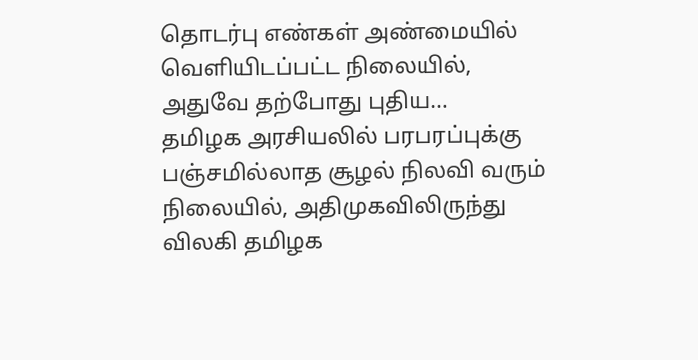தொடர்பு எண்கள் அண்மையில் வெளியிடப்பட்ட நிலையில், அதுவே தற்போது புதிய…
தமிழக அரசியலில் பரபரப்புக்கு பஞ்சமில்லாத சூழல் நிலவி வரும் நிலையில், அதிமுகவிலிருந்து விலகி தமிழக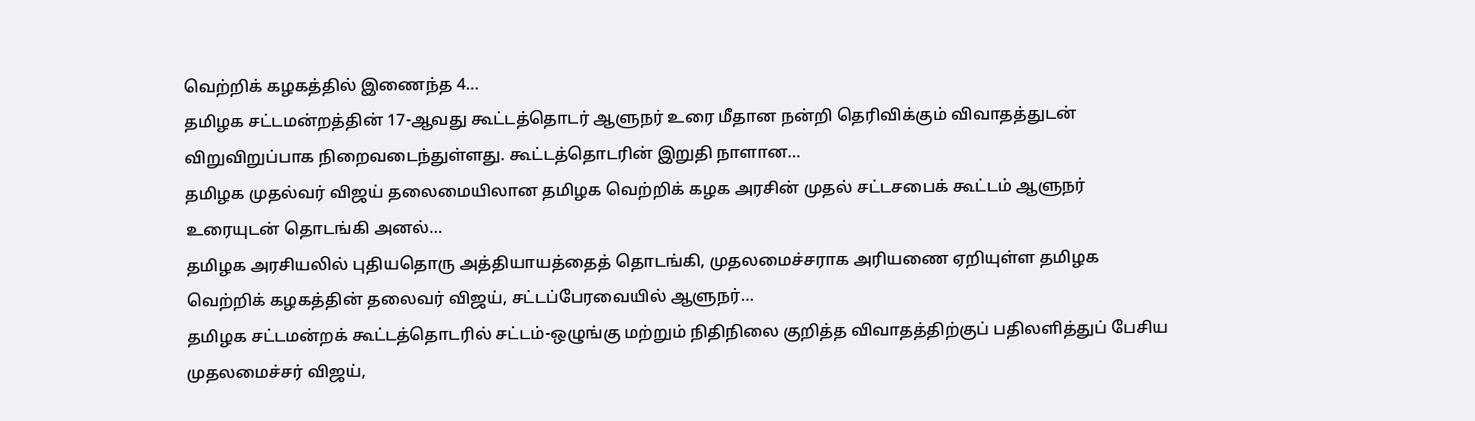வெற்றிக் கழகத்தில் இணைந்த 4…
தமிழக சட்டமன்றத்தின் 17-ஆவது கூட்டத்தொடர் ஆளுநர் உரை மீதான நன்றி தெரிவிக்கும் விவாதத்துடன் விறுவிறுப்பாக நிறைவடைந்துள்ளது. கூட்டத்தொடரின் இறுதி நாளான…
தமிழக முதல்வர் விஜய் தலைமையிலான தமிழக வெற்றிக் கழக அரசின் முதல் சட்டசபைக் கூட்டம் ஆளுநர் உரையுடன் தொடங்கி அனல்…
தமிழக அரசியலில் புதியதொரு அத்தியாயத்தைத் தொடங்கி, முதலமைச்சராக அரியணை ஏறியுள்ள தமிழக வெற்றிக் கழகத்தின் தலைவர் விஜய், சட்டப்பேரவையில் ஆளுநர்…
தமிழக சட்டமன்றக் கூட்டத்தொடரில் சட்டம்-ஒழுங்கு மற்றும் நிதிநிலை குறித்த விவாதத்திற்குப் பதிலளித்துப் பேசிய முதலமைச்சர் விஜய்,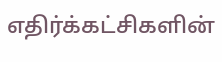எதிர்க்கட்சிகளின்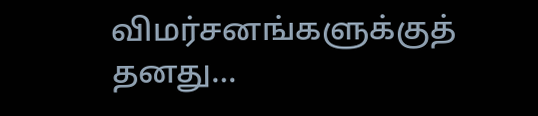விமர்சனங்களுக்குத் தனது…